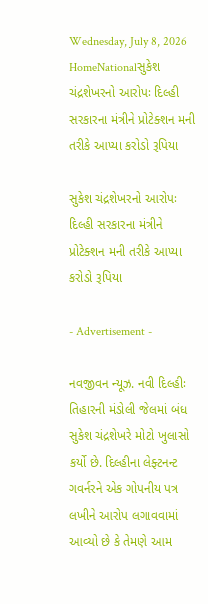Wednesday, July 8, 2026
HomeNationalસુકેશ ચંદ્રશેખરનો આરોપઃ દિલ્હી સરકારના મંત્રીને પ્રોટેક્શન મની તરીકે આપ્યા કરોડો રૂપિયા

સુકેશ ચંદ્રશેખરનો આરોપઃ દિલ્હી સરકારના મંત્રીને પ્રોટેક્શન મની તરીકે આપ્યા કરોડો રૂપિયા

- Advertisement -

નવજીવન ન્યૂઝ. નવી દિલ્હીઃ તિહારની મંડોલી જેલમાં બંધ સુકેશ ચંદ્રશેખરે મોટો ખુલાસો કર્યો છે. દિલ્હીના લેફ્ટનન્ટ ગવર્નરને એક ગોપનીય પત્ર લખીને આરોપ લગાવવામાં આવ્યો છે કે તેમણે આમ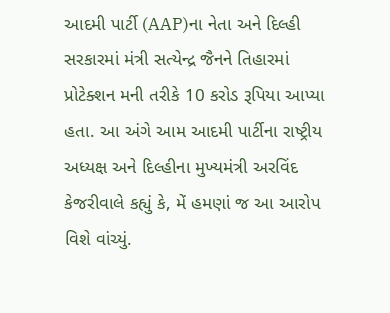આદમી પાર્ટી (AAP)ના નેતા અને દિલ્હી સરકારમાં મંત્રી સત્યેન્દ્ર જૈનને તિહારમાં પ્રોટેક્શન મની તરીકે 10 કરોડ રૂપિયા આપ્યા હતા. આ અંગે આમ આદમી પાર્ટીના રાષ્ટ્રીય અધ્યક્ષ અને દિલ્હીના મુખ્યમંત્રી અરવિંદ કેજરીવાલે કહ્યું કે, મેં હમણાં જ આ આરોપ વિશે વાંચ્યું.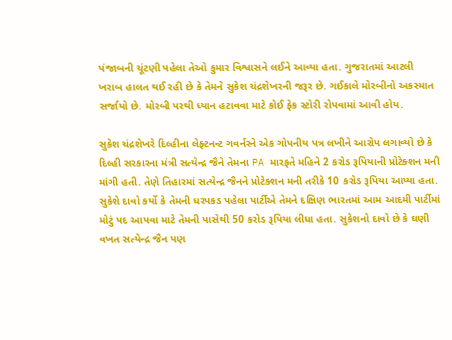પંજાબની ચૂંટણી પહેલા તેઓ કુમાર વિશ્વાસને લઈને આવ્યા હતા. ગુજરાતમાં આટલી ખરાબ હાલત થઈ રહી છે કે તેમને સુકેશ ચંદ્રશેખરની જરૂર છે. ગઈકાલે મોરબીનો અકસ્માત સર્જાયો છે. મોરબી પરથી ધ્યાન હટાવવા માટે કોઈ ફેક સ્ટોરી રોપવામાં આવી હોય.

સુકેશ ચંદ્રશેખરે દિલ્હીના લેફ્ટનન્ટ ગવર્નરને એક ગોપનીય પત્ર લખીને આરોપ લગાવ્યો છે કે દિલ્હી સરકારના મંત્રી સત્યેન્દ્ર જૈને તેમના PA મારફતે મહિને 2 કરોડ રૂપિયાની પ્રોટેક્શન મની માંગી હતી. તેણે તિહારમાં સત્યેન્દ્ર જૈનને પ્રોટેક્શન મની તરીકે 10 કરોડ રૂપિયા આપ્યા હતા. સુકેશે દાવો કર્યો કે તેમની ધરપકડ પહેલા પાર્ટીએ તેમને દક્ષિણ ભારતમાં આમ આદમી પાર્ટીમાં મોટું પદ આપવા માટે તેમની પાસેથી 50 કરોડ રૂપિયા લીધા હતા. સુકેશનો દાવો છે કે ઘણી વખત સત્યેન્દ્ર જૈન પણ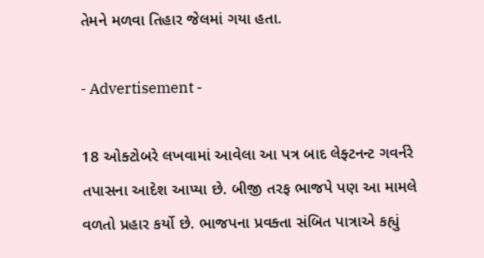તેમને મળવા તિહાર જેલમાં ગયા હતા.

- Advertisement -

18 ઓક્ટોબરે લખવામાં આવેલા આ પત્ર બાદ લેફ્ટનન્ટ ગવર્નરે તપાસના આદેશ આપ્યા છે. બીજી તરફ ભાજપે પણ આ મામલે વળતો પ્રહાર કર્યો છે. ભાજપના પ્રવક્તા સંબિત પાત્રાએ કહ્યું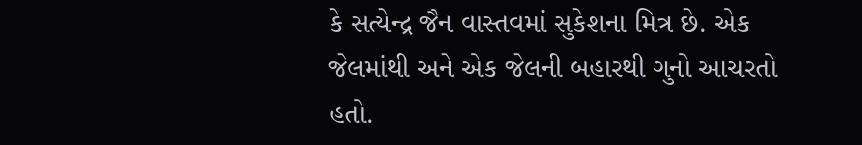કે સત્યેન્દ્ર જૈન વાસ્તવમાં સુકેશના મિત્ર છે. એક જેલમાંથી અને એક જેલની બહારથી ગુનો આચરતો હતો.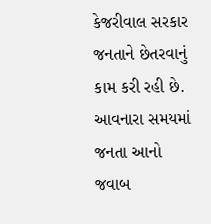કેજરીવાલ સરકાર જનતાને છેતરવાનું કામ કરી રહી છે. આવનારા સમયમાં જનતા આનો જવાબ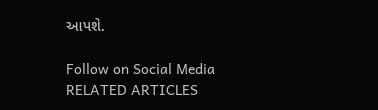આપશે.

Follow on Social Media
RELATED ARTICLES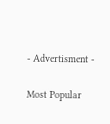- Advertisment -

Most Popular